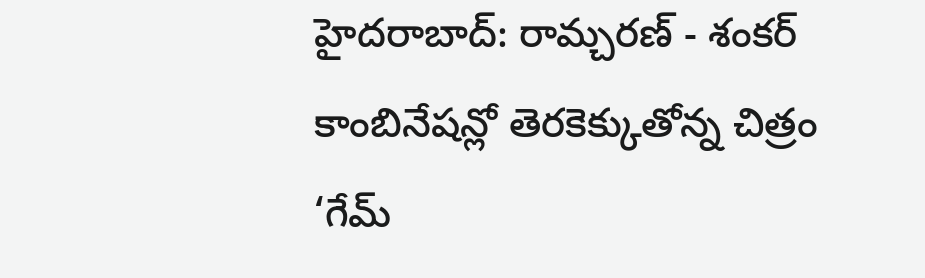హైదరాబాద్: రామ్చరణ్ - శంకర్ కాంబినేషన్లో తెరకెక్కుతోన్న చిత్రం ‘గేమ్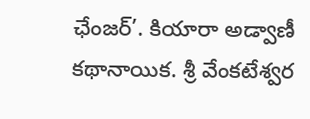ఛేంజర్’. కియారా అడ్వాణీ కథానాయిక. శ్రీ వేంకటేశ్వర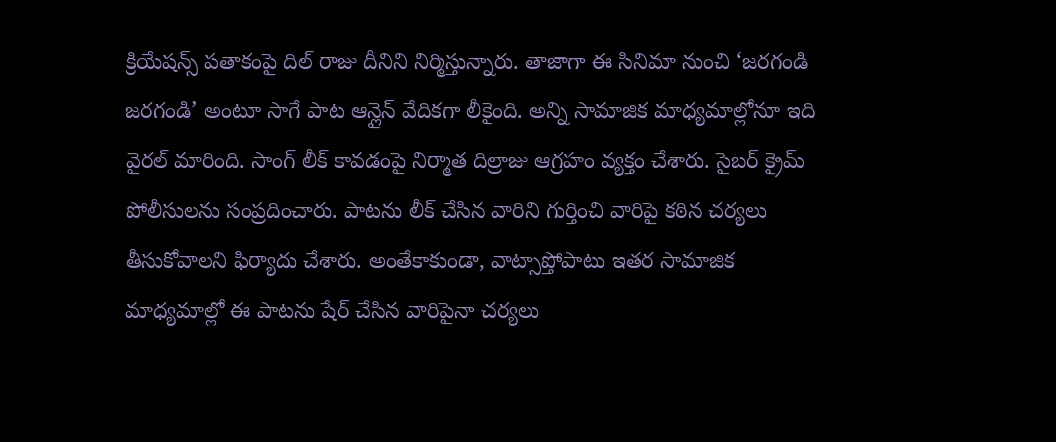క్రియేషన్స్ పతాకంపై దిల్ రాజు దీనిని నిర్మిస్తున్నారు. తాజాగా ఈ సినిమా నుంచి ‘జరగండి జరగండి’ అంటూ సాగే పాట ఆన్లైన్ వేదికగా లీకైంది. అన్ని సామాజిక మాధ్యమాల్లోనూ ఇది వైరల్ మారింది. సాంగ్ లీక్ కావడంపై నిర్మాత దిల్రాజు ఆగ్రహం వ్యక్తం చేశారు. సైబర్ క్రైమ్ పోలీసులను సంప్రదించారు. పాటను లీక్ చేసిన వారిని గుర్తించి వారిపై కఠిన చర్యలు తీసుకోవాలని ఫిర్యాదు చేశారు. అంతేకాకుండా, వాట్సాప్తోపాటు ఇతర సామాజిక మాధ్యమాల్లో ఈ పాటను షేర్ చేసిన వారిపైనా చర్యలు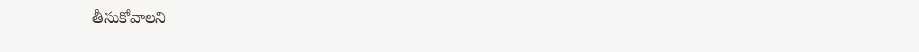తీసుకోవాలని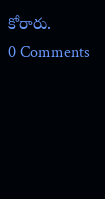కోరారు.
0 Comments